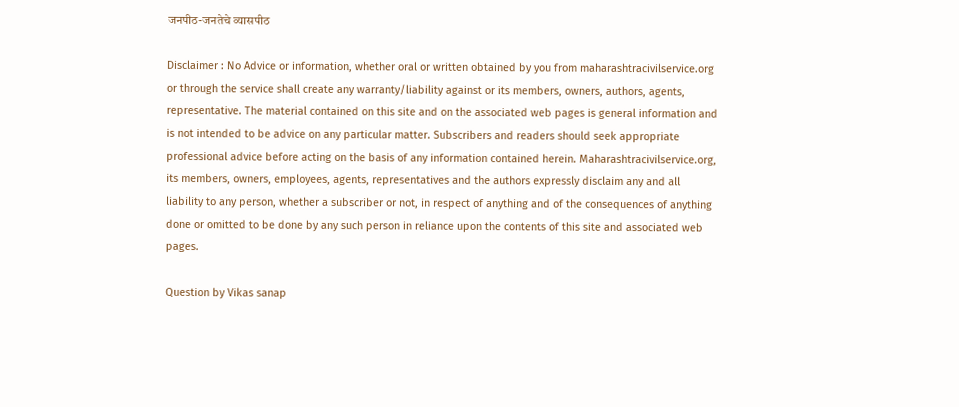जनपीठ-जनतेचे व्यासपीठ

Disclaimer : No Advice or information, whether oral or written obtained by you from maharashtracivilservice.org or through the service shall create any warranty/liability against or its members, owners, authors, agents, representative. The material contained on this site and on the associated web pages is general information and is not intended to be advice on any particular matter. Subscribers and readers should seek appropriate professional advice before acting on the basis of any information contained herein. Maharashtracivilservice.org, its members, owners, employees, agents, representatives and the authors expressly disclaim any and all liability to any person, whether a subscriber or not, in respect of anything and of the consequences of anything done or omitted to be done by any such person in reliance upon the contents of this site and associated web pages.

Question by Vikas sanap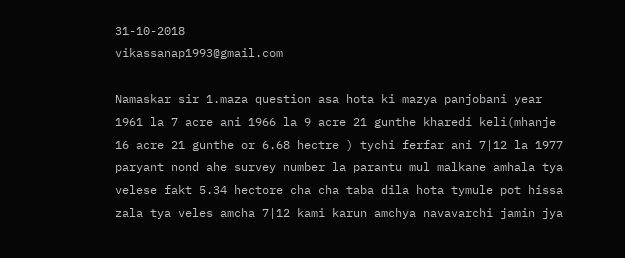31-10-2018
vikassanap1993@gmail.com

Namaskar sir 1.maza question asa hota ki mazya panjobani year 1961 la 7 acre ani 1966 la 9 acre 21 gunthe kharedi keli(mhanje 16 acre 21 gunthe or 6.68 hectre ) tychi ferfar ani 7|12 la 1977 paryant nond ahe survey number la parantu mul malkane amhala tya velese fakt 5.34 hectore cha cha taba dila hota tymule pot hissa zala tya veles amcha 7|12 kami karun amchya navavarchi jamin jya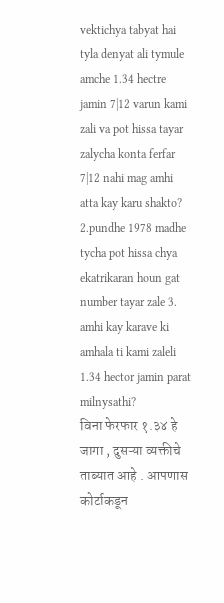vektichya tabyat hai tyla denyat ali tymule amche 1.34 hectre jamin 7|12 varun kami zali va pot hissa tayar zalycha konta ferfar 7|12 nahi mag amhi atta kay karu shakto?
2.pundhe 1978 madhe tycha pot hissa chya ekatrikaran houn gat number tayar zale 3. amhi kay karave ki amhala ti kami zaleli 1.34 hector jamin parat milnysathi?
विना फेरफार १.३४ हे जागा , दुसऱ्या व्यक्तीचे ताब्यात आहे . आपणास कोर्टाकडून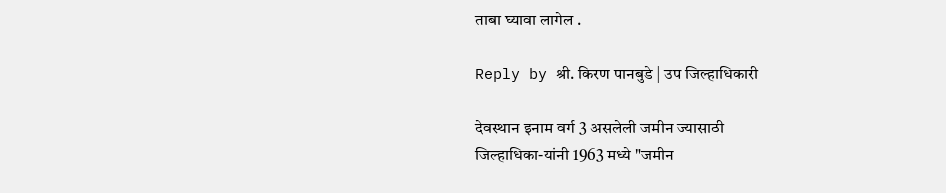ताबा घ्यावा लागेल .

Reply by श्री. किरण पानबुडे | उप जिल्हाधिकारी

देवस्‍थान इनाम वर्ग 3 असलेली जमीन ज्‍यासाठी
जिल्‍हाधिका-यांनी 1963 मध्‍ये "जमीन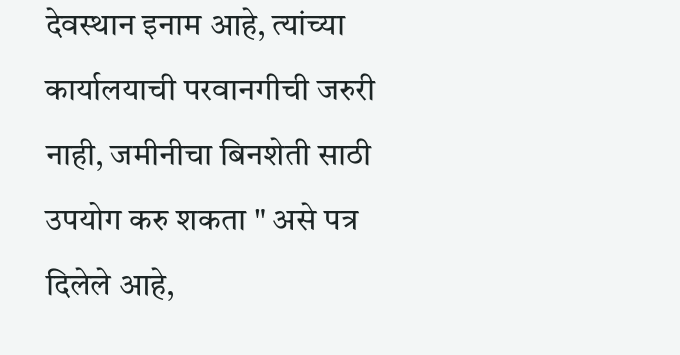देवस्‍थान इनाम आहे, त्‍यांच्‍या कार्यालयाची परवानगीची जरुरी नाही, जमीनीचा बिनशेती साठी उपयोग करु शकता " असे पत्र दिलेले आहे,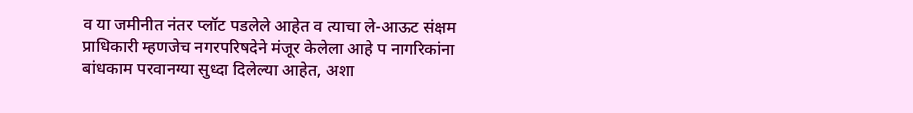व या जमीनीत नंतर प्‍लॉट पडलेले आहेत व त्‍याचा ले-आऊट संक्षम प्राधिकारी म्‍हणजेच नगरपरिषदेने मंजूर केलेला आहे प नागरिकांना बांधकाम परवानग्‍या सुध्‍दा दिलेल्‍या आहेत, अशा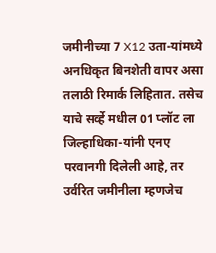जमीनीच्‍या 7 X12 उता-यांमध्‍ये अनधिकृत बिनशेती वापर असा तलाठी रिमार्क लि‍हितात. तसेच याचे सर्व्‍हे मधील 01 प्‍लॉट ला जिल्‍हाधिका-यांनी एनए परवानगी दिलेली आहे, तर उर्वरित जमीनीला म्‍हणजेच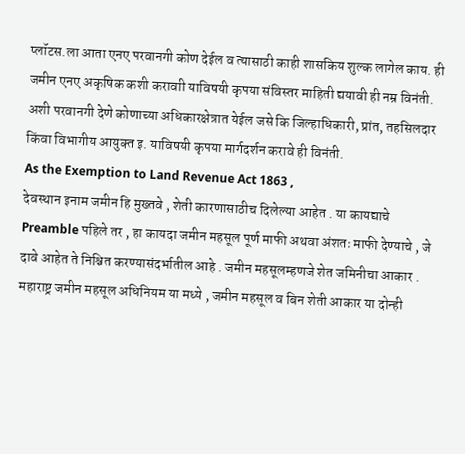प्‍लॉटस.ला आता एनए परवानगी कोण देईल व त्‍यासाठी काही शासकिय शुल्‍क लागेल काय. ही जमीन एनए अकृषिक कशी करावाी याविषयी कृपया संविस्‍तर माहिती द्ययावी ही नम्र विनंती. अशी परवानगी देणे कोणाच्‍या अधिकारक्षेत्रात येईल जसे कि जिल्‍हाधिकारी, प्रांत, तहसिलदार किंवा विभागीय आयुक्‍त इ. याविषयी कृपया मार्गदर्शन करावे ही विनंती.
As the Exemption to Land Revenue Act 1863 ,
देवस्थान इनाम जमीन हि मुख्तवे , शेती कारणासाठीच दिलेल्या आहेत . या कायद्याचे Preamble पहिले तर , हा कायदा जमीन महसूल पूर्ण माफी अथवा अंशतः माफी देण्याचे , जे दावे आहेत ते निश्चित करण्यासंदर्भातील आहे . जमीन महसूलम्हणजे शेत जमिनीचा आकार . महाराष्ट्र जमीन महसूल अधिनियम या मध्ये , जमीन महसूल व बिन शेती आकार या दोन्ही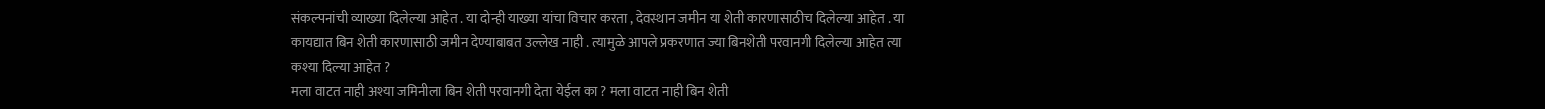संकल्पनांची व्याख्या दिलेल्या आहेत . या दोन्ही याख्या यांचा विचार करता , देवस्थान जमीन या शेती कारणासाठीच दिलेल्या आहेत . या कायद्यात बिन शेती कारणासाठी जमीन देण्याबाबत उल्लेख नाही . त्यामुळे आपले प्रकरणात ज्या बिनशेती परवानगी दिलेल्या आहेत त्या कश्या दिल्या आहेत ?
मला वाटत नाही अश्या जमिनीला बिन शेती परवानगी देता येईल का ? मला वाटत नाही बिन शेती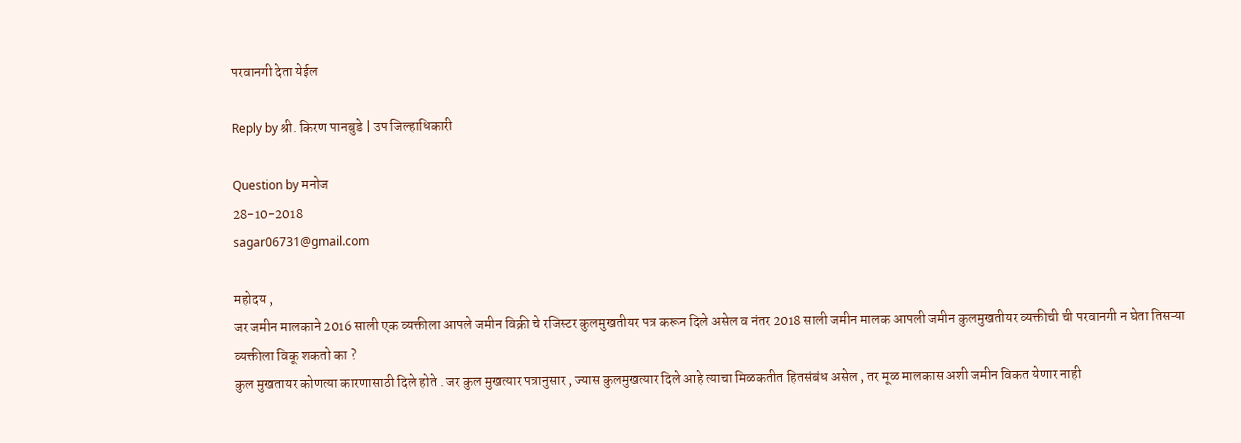परवानगी देता येईल

Reply by श्री. किरण पानबुडे | उप जिल्हाधिकारी

Question by मनोज
28-10-2018
sagar06731@gmail.com

महोदय ,
जर जमीन मालकाने 2016 साली एक व्यक्तीला आपले जमीन विक्री चे रजिस्टर कुलमुखतीयर पत्र करून दिले असेल व नंतर 2018 साली जमीन मालक आपली जमीन कुलमुखतीयर व्यक्तीची ची परवानगी न घेता तिसऱ्या व्यक्तीला विकू शकतो का ?
कुल मुखतायर कोणत्या कारणासाठी दिले होते . जर कुल मुखत्यार पत्रानुसार , ज्यास कुलमुखत्यार दिले आहे त्याचा मिळकतीत हितसंबंध असेल , तर मूळ मालकास अशी जमीन विकत येणार नाही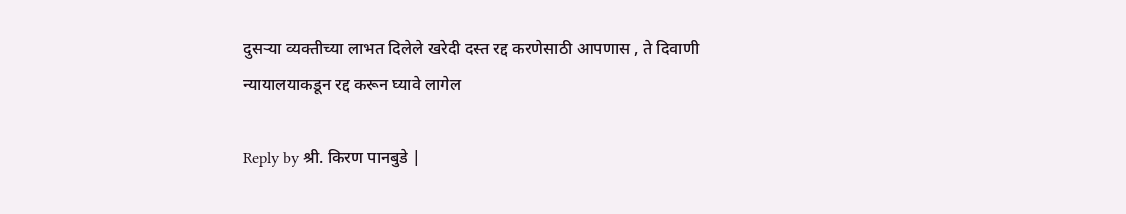दुसऱ्या व्यक्तीच्या लाभत दिलेले खरेदी दस्त रद्द करणेसाठी आपणास , ते दिवाणी न्यायालयाकडून रद्द करून घ्यावे लागेल

Reply by श्री. किरण पानबुडे |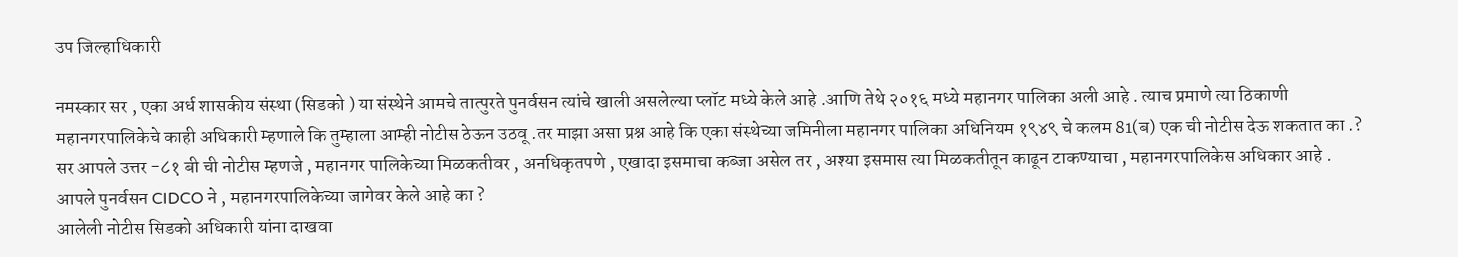उप जिल्हाधिकारी

नमस्कार सर , एका अर्ध शासकीय संस्था (सिडको ) या संस्थेने आमचे तात्पुरते पुनर्वसन त्यांचे खाली असलेल्या प्लॉट मध्ये केले आहे .आणि तेथे २०१६ मध्ये महानगर पालिका अली आहे . त्याच प्रमाणे त्या ठिकाणी महानगरपालिकेचे काही अधिकारी म्हणाले कि तुम्हाला आम्ही नोटीस ठेऊन उठवू .तर माझा असा प्रश्न आहे कि एका संस्थेच्या जमिनीला महानगर पालिका अधिनियम १९४९ चे कलम 81(ब) एक ची नोटीस देऊ शकतात का .?
सर आपले उत्तर -८१ बी ची नोटीस म्हणजे , महानगर पालिकेच्या मिळकतीवर , अनधिकृतपणे , एखादा इसमाचा कब्जा असेल तर , अश्या इसमास त्या मिळकतीतून काढून टाकण्याचा , महानगरपालिकेस अधिकार आहे .
आपले पुनर्वसन CIDCO ने , महानगरपालिकेच्या जागेवर केले आहे का ?
आलेली नोटीस सिडको अधिकारी यांना दाखवा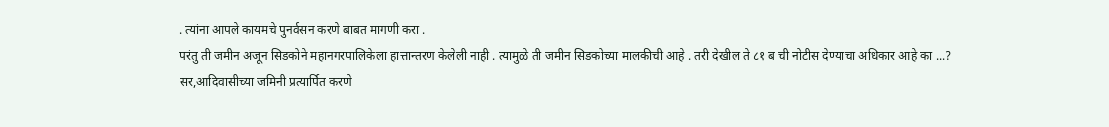. त्यांना आपले कायमचे पुनर्वसन करणे बाबत मागणी करा .
परंतु ती जमीन अजून सिडकोने महानगरपालिकेला हात्तान्तरण केलेली नाही . त्यामुळे ती जमीन सिडकोच्या मालकीची आहे . तरी देखील ते ८१ ब ची नोटीस देण्याचा अधिकार आहे का ...?
सर,आदिवासीच्या जमिनी प्रत्यार्पित करणे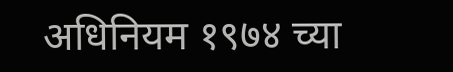अधिनियम १९७४ च्या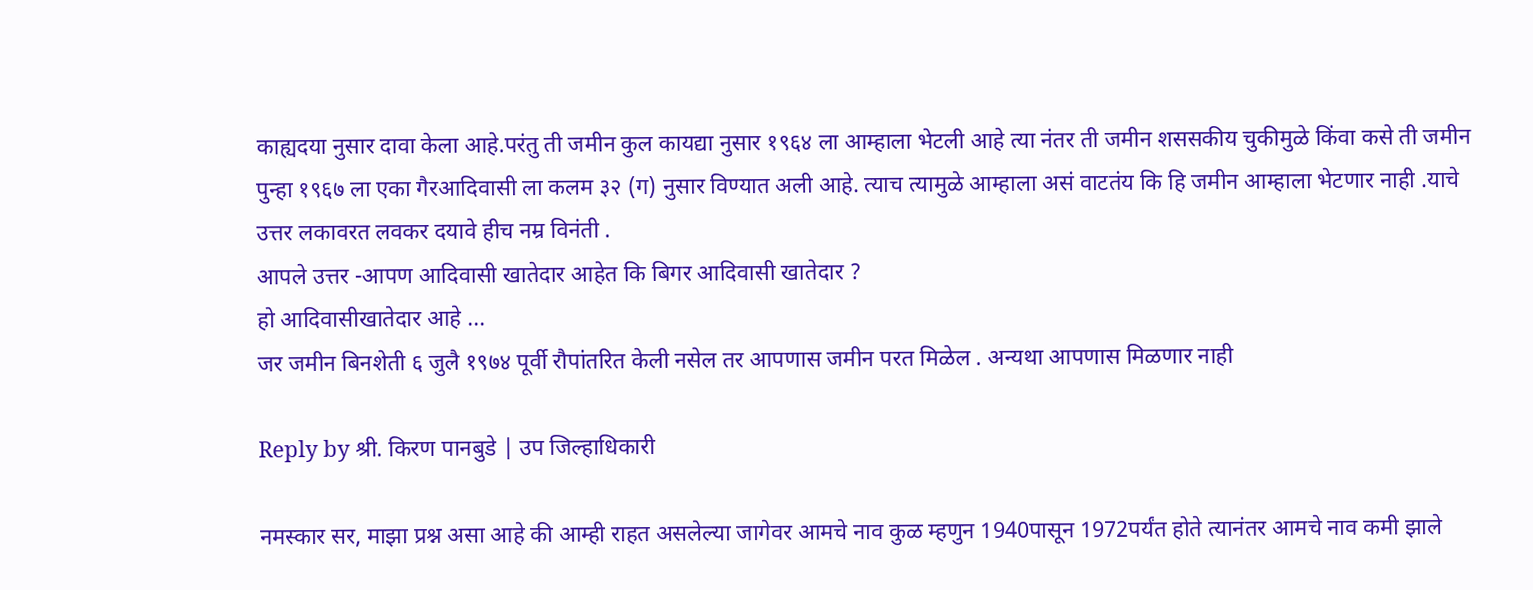काह्यदया नुसार दावा केला आहे.परंतु ती जमीन कुल कायद्या नुसार १९६४ ला आम्हाला भेटली आहे त्या नंतर ती जमीन शससकीय चुकीमुळे किंवा कसे ती जमीन पुन्हा १९६७ ला एका गैरआदिवासी ला कलम ३२ (ग) नुसार विण्यात अली आहे. त्याच त्यामुळे आम्हाला असं वाटतंय कि हि जमीन आम्हाला भेटणार नाही .याचे उत्तर लकावरत लवकर दयावे हीच नम्र विनंती .
आपले उत्तर -आपण आदिवासी खातेदार आहेत कि बिगर आदिवासी खातेदार ?
हो आदिवासीखातेदार आहे ...
जर जमीन बिनशेती ६ जुलै १९७४ पूर्वी रौपांतरित केली नसेल तर आपणास जमीन परत मिळेल . अन्यथा आपणास मिळणार नाही

Reply by श्री. किरण पानबुडे | उप जिल्हाधिकारी

नमस्कार सर, माझा प्रश्न असा आहे की आम्ही राहत असलेल्या जागेवर आमचे नाव कुळ म्हणुन 1940पासून 1972पर्यंत होते त्यानंतर आमचे नाव कमी झाले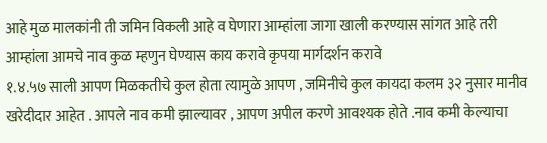आहे मुळ मालकांनी ती जमिन विकली आहे व घेणारा आम्हांला जागा खाली करण्यास सांगत आहे तरी आम्हांला आमचे नाव कुळ म्हणुन घेण्यास काय करावे कृपया मार्गदर्शन करावे
१.४.५७ साली आपण मिळकतीचे कुल होता त्यामुळे आपण , जमिनीचे कुल कायदा कलम ३२ नुसार मानीव खरेदीदार आहेत . आपले नाव कमी झाल्यावर , आपण अपील करणे आवश्यक होते .नाव कमी केल्याचा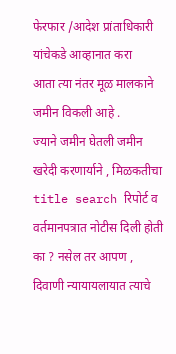फेरफार /आदेश प्रांताधिकारी यांचेकडे आव्हानात करा
आता त्या नंतर मूळ मालकाने जमीन विकली आहे .
ज्याने जमीन घेतली जमीन खरेदी करणार्याने , मिळकतीचा title search रिपोर्ट व वर्तमानपत्रात नोटीस दिली होती का ? नसेल तर आपण , दिवाणी न्यायायलायात त्याचे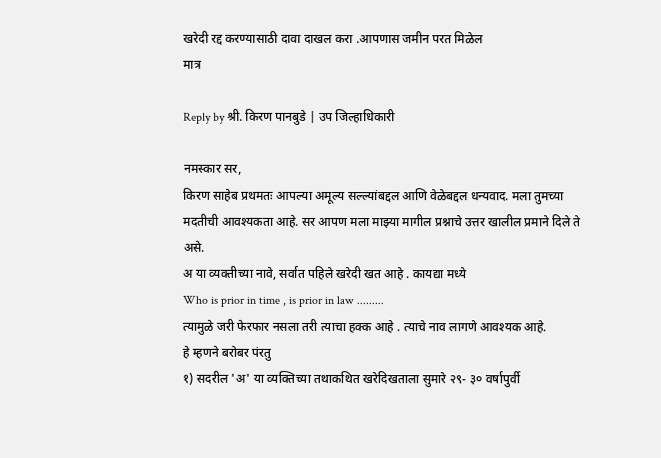खरेदी रद्द करण्यासाठी दावा दाखल करा .आपणास जमीन परत मिळेल
मात्र

Reply by श्री. किरण पानबुडे | उप जिल्हाधिकारी

नमस्कार सर,
किरण साहेब प्रथमतः आपल्या अमूल्य सल्ल्यांबद्दल आणि वेळेबद्दल धन्यवाद. मला तुमच्या मदतीची आवश्यकता आहे. सर आपण मला माझ्या मागील प्रश्नाचे उत्तर खालील प्रमाने दिले ते असे.
अ या व्यक्तीच्या नावे, सर्वात पहिले खरेदी खत आहे . कायद्या मध्ये
Who is prior in time , is prior in law .........
त्यामुळे जरी फेरफार नसला तरी त्याचा हक्क आहे . त्याचे नाव लागणे आवश्यक आहे.
हे म्हणने बरोबर पंरतु
१) सदरील 'अ' या व्यक्तिच्या तथाकथित खरेदिखताला सुमारे २९- ३० वर्षापुर्वी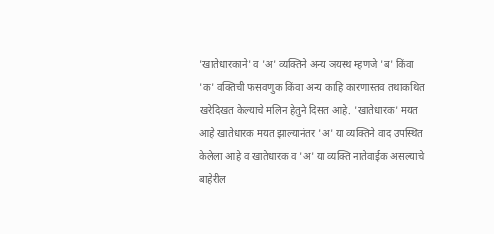'खातेधारकाने' व 'अ' व्यक्तिने अन्य ञयस्थ म्हणजे 'ब' किंवा 'क' वक्तिची फसवणुक किंवा अन्य काहि कारणास्तव तथाकथित खरेदिखत केल्याचे मलिन हेतुने दिसत आहे. 'खातेधारक' मयत आहे खातेधारक मयत झाल्यानंतर 'अ' या व्यक्तिने वाद उपस्थित केलेला आहे व खातेधारक व 'अ' या व्यक्ति नातेवाईक असल्याचे बाहेरील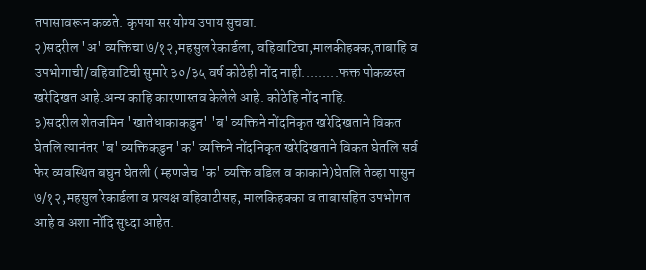तपासावरून कळते. कृपया सर योग्य उपाय सुचवा.
२)सदरील 'अ' व्यक्तिचा ७/१२,महसुल रेकार्डला, वहिवाटिचा,मालकीहक्क,ताबाहि व उपभोगाची/वहिवाटिची सुमारे ३०/३५ वर्ष कोठेही नोंद नाही.........फक्त पोकळस्त खरेदिखत आहे.अन्य काहि कारणास्तव केलेले आहे. कोठेहि नोंद नाहि.
३)सदरील शेतजमिन 'खातेधाकाकडुन' 'ब' व्यक्तिने नोंदनिकृत खरेदिखताने विकत घेतलि त्यानंतर 'ब' व्यक्तिकडुन 'क' व्यक्तिने नोंदनिकृत खरेदिखताने विकत घेतलि सर्व फेर व्यवस्थित बघुन घेतली ( म्हणजेच 'क' व्यक्ति वडिल व काकाने)घेतलि तेव्हा पासुन ७/१२,महसुल रेकार्डला व प्रत्यक्ष वहिवाटीसह, मालकिहक्का व ताबासहित उपभोगत आहे व अशा नोंदि सुध्दा आहेत.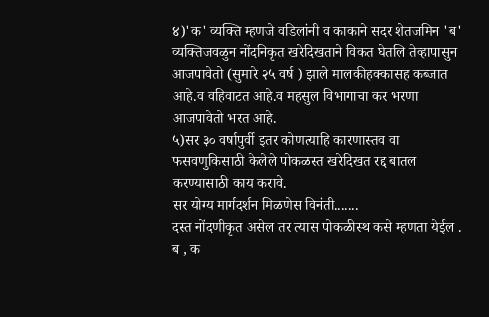४)'क' व्यक्ति म्हणजे वडिलांनी व काकाने सदर शेतजमिन 'ब' व्यक्तिजवळुन नोंदनिकृत खरेदिखताने विकत घेतलि तेव्हापासुन आजपावेतो (सुमारे २५ वर्ष ) झाले मालकीहक्कासह कब्जात आहे.व वहिवाटत आहे.व महसुल विभागाचा कर भरणा आजपावेतो भरत आहे.
५)सर ३० वर्षापुर्वी इतर कोणत्याहि कारणास्तव वा फसवणुकिसाठी केलेले पोकळस्त खरेदिखत रद्द बातल करण्यासाठी काय करावे.
सर योग्य मार्गदर्शन मिळणेस विनंती.......
दस्त नोंदणीकृत असेल तर त्यास पोकळीस्थ कसे म्हणता येईल .
ब , क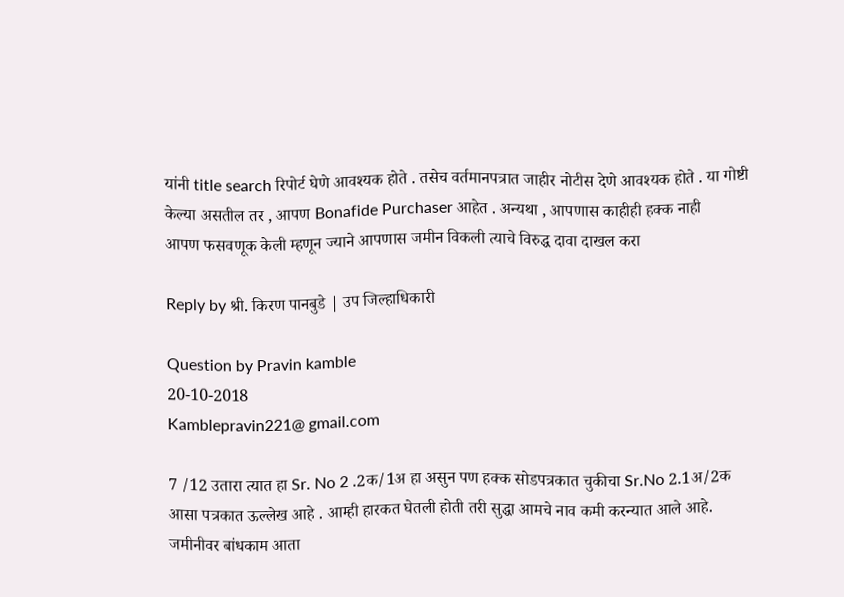यांनी title search रिपोर्ट घेणे आवश्यक होते . तसेच वर्तमानपत्रात जाहीर नोटीस देणे आवश्यक होते . या गोष्टी केल्या असतील तर , आपण Bonafide Purchaser आहेत . अन्यथा , आपणास काहीही हक्क नाही
आपण फसवणूक केली म्हणून ज्याने आपणास जमीन विकली त्याचे विरुद्ध दावा दाखल करा

Reply by श्री. किरण पानबुडे | उप जिल्हाधिकारी

Question by Pravin kamble
20-10-2018
Kamblepravin221@ gmail.com

7 /12 उतारा त्यात हा Sr. No 2 .2क/1अ हा असुन पण हक्क सोडपत्रकात चुकीचा Sr.No 2.1अ/2क आसा पत्रकात ऊल्लेख आहे . आम्ही हारकत घेतली होती तरी सुद्धा आमचे नाव कमी करन्यात आले आहे. जमीनीवर बांधकाम आता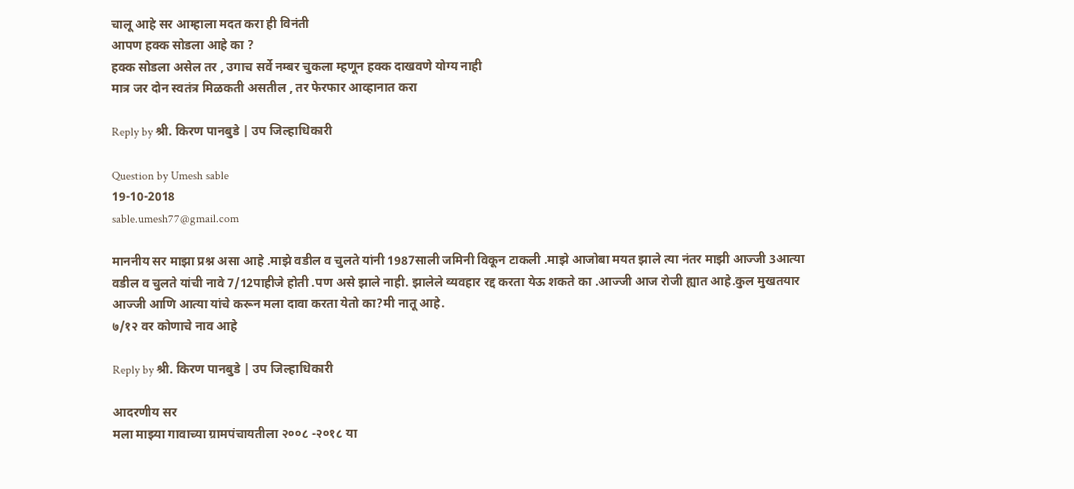चालू आहे सर आम्हाला मदत करा ही विनंती
आपण हक्क सोडला आहे का ?
हक्क सोडला असेल तर , उगाच सर्वे नम्बर चुकला म्हणून हक्क दाखवणे योग्य नाही
मात्र जर दोन स्वतंत्र मिळकती असतील , तर फेरफार आव्हानात करा

Reply by श्री. किरण पानबुडे | उप जिल्हाधिकारी

Question by Umesh sable
19-10-2018
sable.umesh77@gmail.com

माननीय सर माझा प्रश्न असा आहे .माझे वडील व चुलते यांनी 1987साली जमिनी विकून टाकली .माझे आजोबा मयत झाले त्या नंतर माझी आज्जी 3आत्या वडील व चुलते यांची नावे 7/12पाहीजे होती .पण असे झाले नाही. झालेले व्यवहार रद्द करता येऊ शकते का .आज्जी आज रोजी ह्यात आहे.कुल मुखतयार आज्जी आणि आत्या यांचे करून मला दावा करता येतो का?मी नातू आहे.
७/१२ वर कोणाचे नाव आहे

Reply by श्री. किरण पानबुडे | उप जिल्हाधिकारी

आदरणीय सर
मला माझ्या गावाच्या ग्रामपंचायतीला २००८ -२०१८ या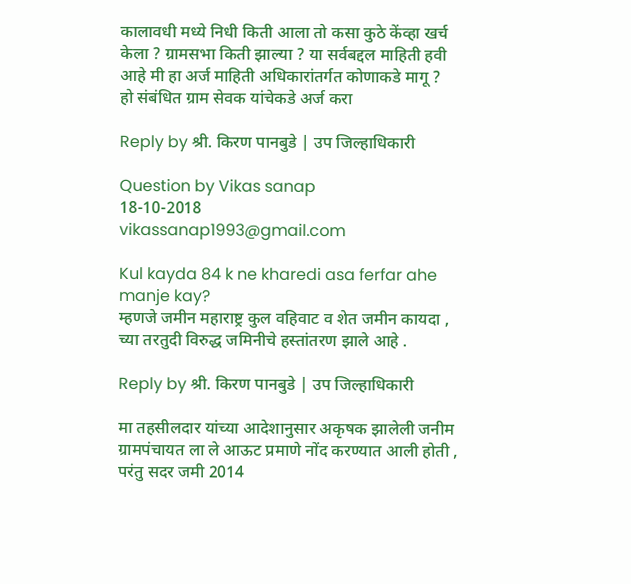कालावधी मध्ये निधी किती आला तो कसा कुठे केंव्हा खर्च केला ? ग्रामसभा किती झाल्या ? या सर्वबद्दल माहिती हवी आहे मी हा अर्ज माहिती अधिकारांतर्गत कोणाकडे मागू ?
हो संबंधित ग्राम सेवक यांचेकडे अर्ज करा

Reply by श्री. किरण पानबुडे | उप जिल्हाधिकारी

Question by Vikas sanap
18-10-2018
vikassanap1993@gmail.com

Kul kayda 84 k ne kharedi asa ferfar ahe manje kay?
म्हणजे जमीन महाराष्ट्र कुल वहिवाट व शेत जमीन कायदा , च्या तरतुदी विरुद्ध जमिनीचे हस्तांतरण झाले आहे .

Reply by श्री. किरण पानबुडे | उप जिल्हाधिकारी

मा तहसीलदार यांच्या आदेशानुसार अकृषक झालेली जनीम ग्रामपंचायत ला ले आऊट प्रमाणे नोंद करण्यात आली होती , परंतु सदर जमी 2014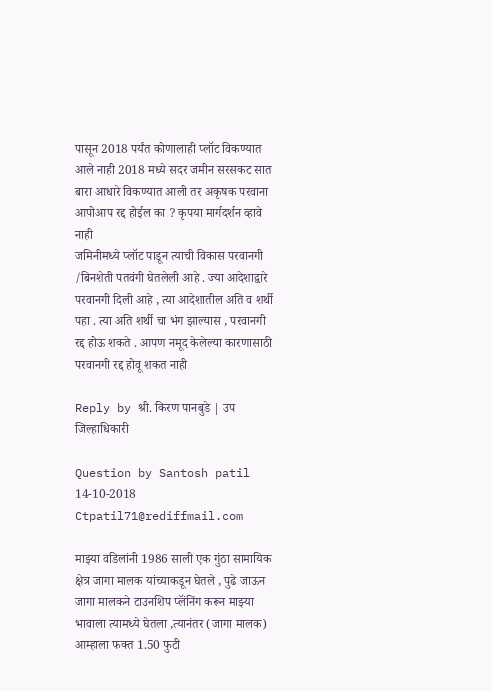पासून 2018 पर्यंत कोणालाही प्लॉट विकण्यात आले नाही 2018 मध्ये सदर जमीन सरसकट सात बारा आधारे विकण्यात आली तर अकृषक परवाना आपोआप रद्द होईल का ? कृपया मार्गदर्शन व्हावे
नाही
जमिनीमध्ये प्लॉट पाडून त्याची विकास परवानगी /बिनशेती पतवंगी घेतलेली आहे . ज्या आदेशाद्वारे परवानगी दिली आहे , त्या आदेशातील अति व शर्थी पहा . त्या अति शर्थी चा भंग झाल्यास , परवानगी रद्द होऊ शकते . आपण नमूद केलेल्या कारणासाठी परवानगी रद्द होवू शकत नाही

Reply by श्री. किरण पानबुडे | उप जिल्हाधिकारी

Question by Santosh patil
14-10-2018
Ctpatil71@rediffmail.com

माझ्या वडिलांनी 1986 साली एक गुंठा सामायिक क्षेत्र जागा मालक यांच्याकडून घेतले , पुढे जाऊन जागा मालकने टाउनशिप प्लॅंनिंग करून माझ्या भावाला त्यामध्ये घेतला ,त्यानंतर (जागा मालक) आम्हाला फक्त 1.50 फुटी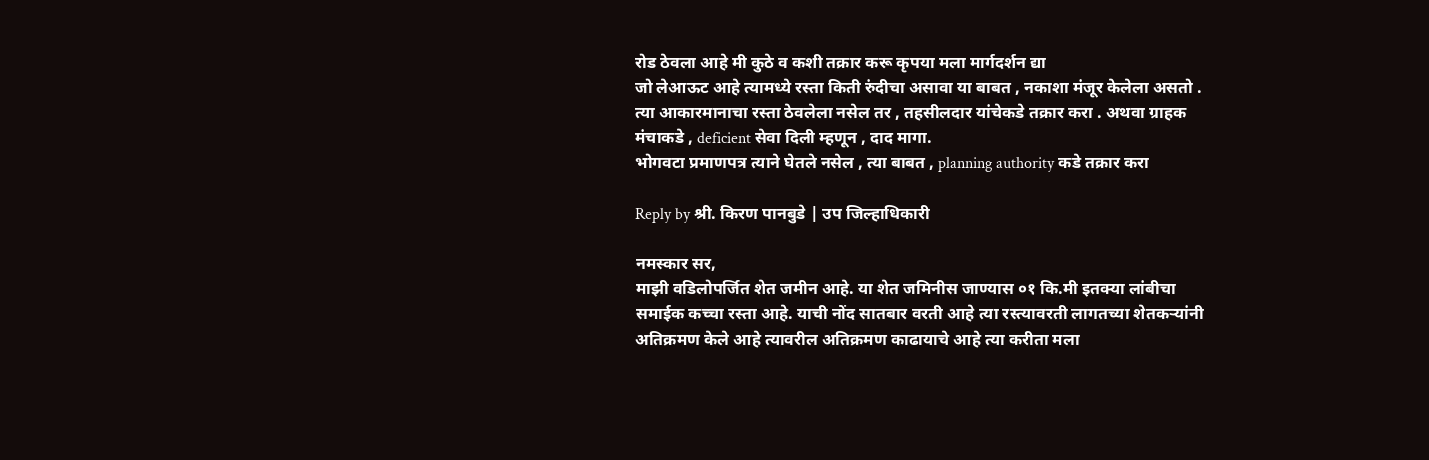रोड ठेवला आहे मी कुठे व कशी तक्रार करू कृपया मला मार्गदर्शन द्या
जो लेआऊट आहे त्यामध्ये रस्ता किती रुंदीचा असावा या बाबत , नकाशा मंजूर केलेला असतो . त्या आकारमानाचा रस्ता ठेवलेला नसेल तर , तहसीलदार यांचेकडे तक्रार करा . अथवा ग्राहक मंचाकडे , deficient सेवा दिली म्हणून , दाद मागा.
भोगवटा प्रमाणपत्र त्याने घेतले नसेल , त्या बाबत , planning authority कडे तक्रार करा

Reply by श्री. किरण पानबुडे | उप जिल्हाधिकारी

नमस्कार सर,
माझी वडिलोपर्जित शेत जमीन आहे. या शेत जमिनीस जाण्यास ०१ कि.मी इतक्या लांबीचा समाईक कच्चा रस्ता आहे. याची नोंद सातबार वरती आहे त्या रस्त्यावरती लागतच्या शेतकऱ्यांनी अतिक्रमण केले आहे त्यावरील अतिक्रमण काढायाचे आहे त्या करीता मला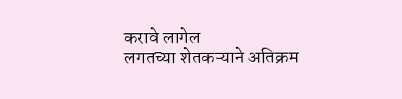करावे लागेल
लगतच्या शेतकऱ्याने अतिक्रम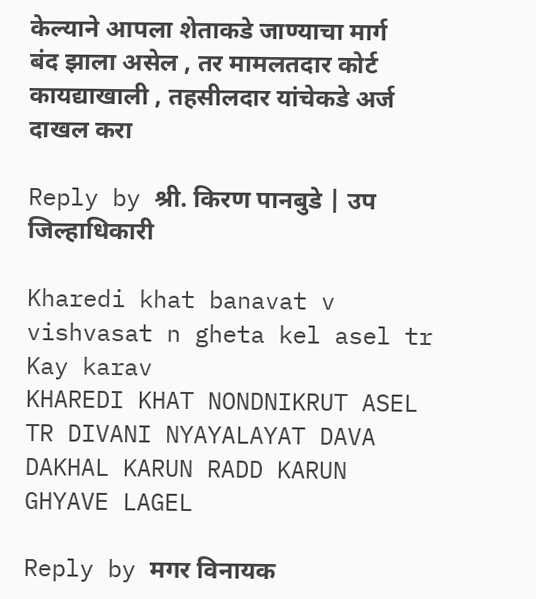केल्याने आपला शेताकडे जाण्याचा मार्ग बंद झाला असेल , तर मामलतदार कोर्ट कायद्याखाली , तहसीलदार यांचेकडे अर्ज दाखल करा

Reply by श्री. किरण पानबुडे | उप जिल्हाधिकारी

Kharedi khat banavat v vishvasat n gheta kel asel tr Kay karav
KHAREDI KHAT NONDNIKRUT ASEL TR DIVANI NYAYALAYAT DAVA DAKHAL KARUN RADD KARUN GHYAVE LAGEL

Reply by मगर विनायक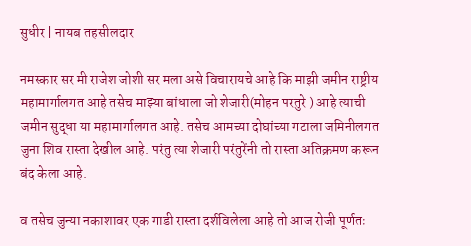सुधीर | नायब तहसीलदार

नमस्कार सर मी राजेश जोशी सर मला असे विचारायचे आहे कि माझी जमीन राष्ट्रीय महामार्गालगत आहे तसेच माझ्या बांधाला जो शेजारी(मोहन परतुरे ) आहे त्याची जमीन सुद्धा या महामार्गालगत आहे. तसेच आमच्या दोघांच्या गटाला जमिनीलगत जुना शिव रास्ता देखील आहे. परंतु त्या शेजारी परंतुरेंनी तो रास्ता अतिक्रमण करून बंद केला आहे.

व तसेच जुन्या नकाशावर एक गाडी रास्ता दर्शविलेला आहे तो आज रोजी पूर्णतः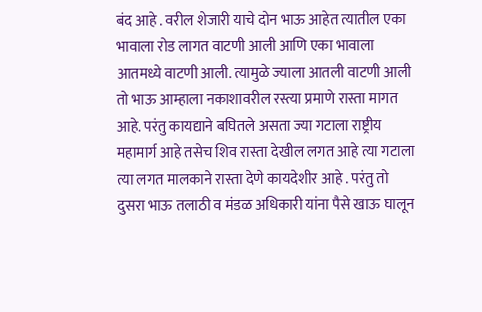बंद आहे . वरील शेजारी याचे दोन भाऊ आहेत त्यातील एका भावाला रोड लागत वाटणी आली आणि एका भावाला आतमध्ये वाटणी आली. त्यामुळे ज्याला आतली वाटणी आली तो भाऊ आम्हाला नकाशावरील रस्त्या प्रमाणे रास्ता मागत आहे. परंतु कायद्याने बघितले असता ज्या गटाला राष्ट्रीय महामार्ग आहे तसेच शिव रास्ता देखील लगत आहे त्या गटाला त्या लगत मालकाने रास्ता देणे कायदेशीर आहे . परंतु तो दुसरा भाऊ तलाठी व मंडळ अधिकारी यांना पैसे खाऊ घालून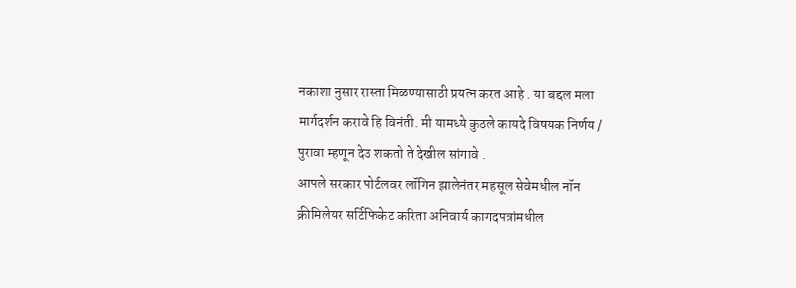नकाशा नुसार रास्ता मिळण्यासाठी प्रयत्न करत आहे . या बद्दल मला मार्गदर्शन करावे हि विनंती. मी यामध्ये कुठले कायदे विषयक निर्णय / पुरावा म्हणून देउ शकतो ते देखील सांगावे .
आपले सरकार पोर्टलवर लॉगिन झालेनंतर महसूल सेवेमधील नॉन क्रीमिलेयर सर्टिफिकेट करिता अनिवार्य कागदपत्रांमधील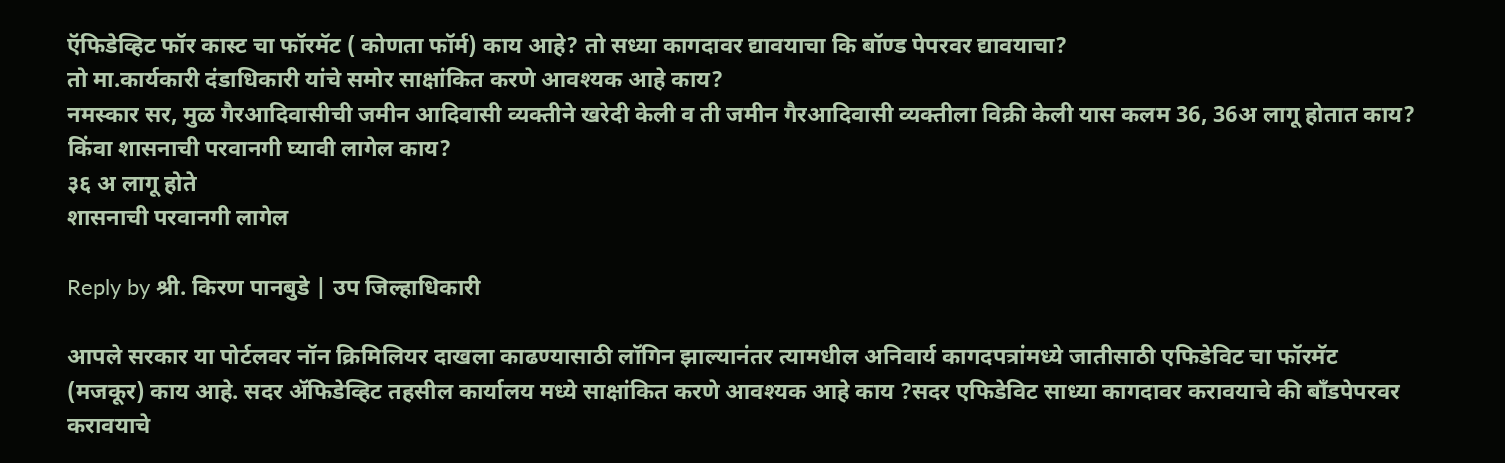ऍफिडेव्हिट फॉर कास्ट चा फॉरमॅट ( कोणता फॉर्म) काय आहे? तो सध्या कागदावर द्यावयाचा कि बॉण्ड पेपरवर द्यावयाचा?
तो मा.कार्यकारी दंडाधिकारी यांचे समोर साक्षांकित करणे आवश्यक आहे काय?
नमस्कार सर, मुळ गैरआदिवासीची जमीन आदिवासी व्यक्तीने खरेदी केली व ती जमीन गैरआदिवासी व्यक्तीला विक्री केली यास कलम 36, 36अ लागू होतात काय? किंवा शासनाची परवानगी घ्यावी लागेल काय?
३६ अ लागू होते
शासनाची परवानगी लागेल

Reply by श्री. किरण पानबुडे | उप जिल्हाधिकारी

आपले सरकार या पोर्टलवर नॉन क्रिमिलियर दाखला काढण्यासाठी लॉगिन झाल्यानंतर त्यामधील अनिवार्य कागदपत्रांमध्ये जातीसाठी एफिडेविट चा फॉरमॅट (मजकूर) काय आहे. सदर ॲफिडेव्हिट तहसील कार्यालय मध्ये साक्षांकित करणे आवश्यक आहे काय ?सदर एफिडेविट साध्या कागदावर करावयाचे की बॉंडपेपरवर करावयाचे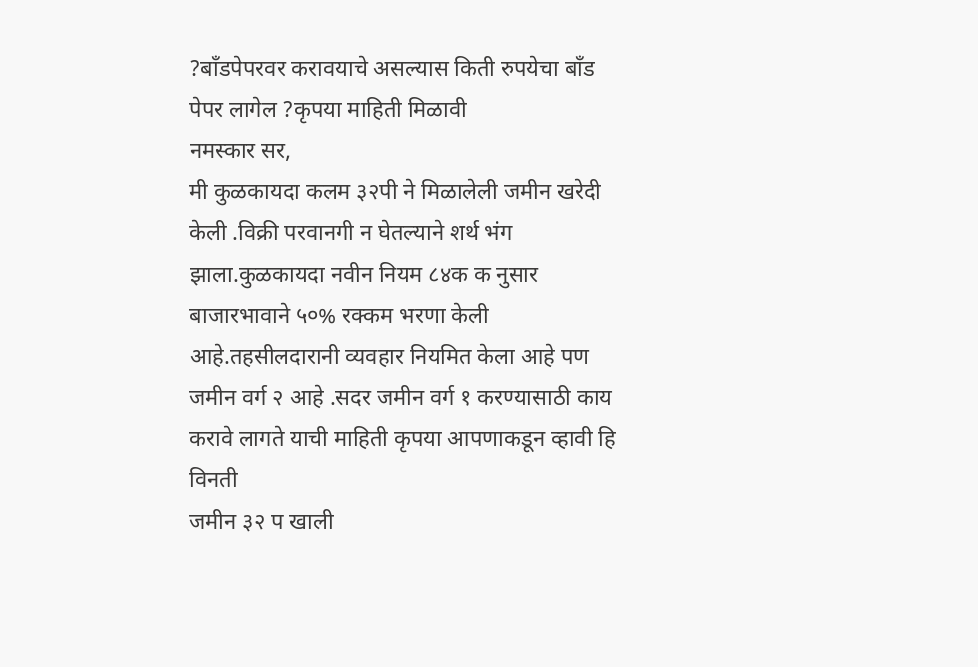?बॉंडपेपरवर करावयाचे असल्यास किती रुपयेचा बॉंड पेपर लागेल ?कृपया माहिती मिळावी
नमस्कार सर,
मी कुळकायदा कलम ३२पी ने मिळालेली जमीन खरेदी केली .विक्री परवानगी न घेतल्याने शर्थ भंग झाला.कुळकायदा नवीन नियम ८४क क नुसार बाजारभावाने ५०% रक्कम भरणा केली आहे.तहसीलदारानी व्यवहार नियमित केला आहे पण जमीन वर्ग २ आहे .सदर जमीन वर्ग १ करण्यासाठी काय करावे लागते याची माहिती कृपया आपणाकडून व्हावी हि विनती
जमीन ३२ प खाली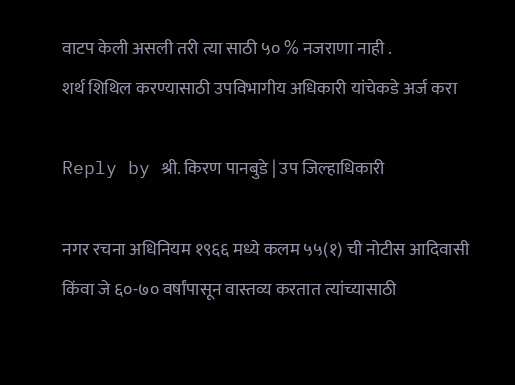वाटप केली असली तरी त्या साठी ५० % नजराणा नाही .
शर्थ शिथिल करण्यासाठी उपविभागीय अधिकारी यांचेकडे अर्ज करा

Reply by श्री. किरण पानबुडे | उप जिल्हाधिकारी

नगर रचना अधिनियम १९६६ मध्ये कलम ५५(१) ची नोटीस आदिवासी किंवा जे ६०-७० वर्षांपासून वास्तव्य करतात त्यांच्यासाठी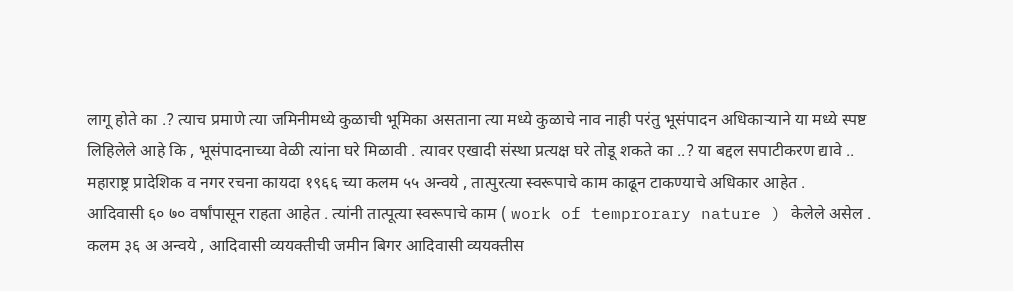लागू होते का .? त्याच प्रमाणे त्या जमिनीमध्ये कुळाची भूमिका असताना त्या मध्ये कुळाचे नाव नाही परंतु भूसंपादन अधिकाऱ्याने या मध्ये स्पष्ट लिहिलेले आहे कि , भूसंपादनाच्या वेळी त्यांना घरे मिळावी . त्यावर एखादी संस्था प्रत्यक्ष घरे तोडू शकते का ..? या बद्दल सपाटीकरण द्यावे ..
महाराष्ट्र प्रादेशिक व नगर रचना कायदा १९६६ च्या कलम ५५ अन्वये , तात्पुरत्या स्वरूपाचे काम काढून टाकण्याचे अधिकार आहेत .
आदिवासी ६० ७० वर्षांपासून राहता आहेत . त्यांनी तात्पूत्या स्वरूपाचे काम ( work of temprorary nature ) केलेले असेल .
कलम ३६ अ अन्वये , आदिवासी व्ययक्तीची जमीन बिगर आदिवासी व्ययक्तीस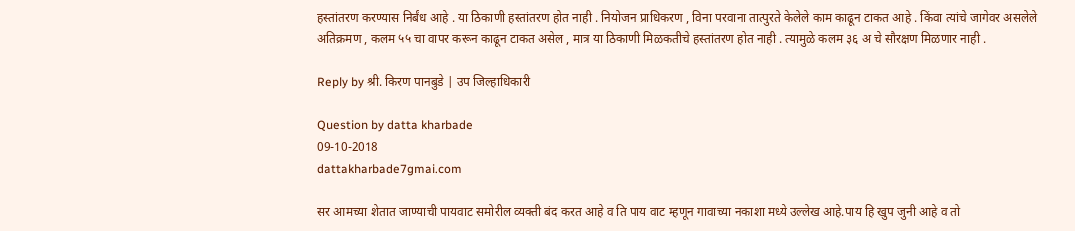हस्तांतरण करण्यास निर्बंध आहे . या ठिकाणी हस्तांतरण होत नाही . नियोजन प्राधिकरण , विना परवाना तात्पुरते केलेले काम काढून टाकत आहे . किंवा त्यांचे जागेवर असलेले अतिक्रमण , कलम ५५ चा वापर करून काढून टाकत असेल , मात्र या ठिकाणी मिळकतीचे हस्तांतरण होत नाही . त्यामुळे कलम ३६ अ चे सौरक्षण मिळणार नाही .

Reply by श्री. किरण पानबुडे | उप जिल्हाधिकारी

Question by datta kharbade
09-10-2018
dattakharbade7gmai.com

सर आमच्या शेतात जाण्याची पायवाट समोरील व्यक्ती बंद करत आहे व ति पाय वाट म्हणून गावाच्या नकाशा मध्ये उल्लेख आहे.पाय हि खुप जुनी आहे व तो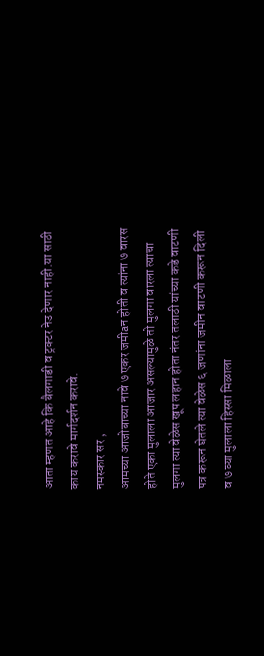आता म्हणत आहे कि बैलगाडी व ट्रक्टर नेउ देणार नाही.या साठी काय करावे मार्गदर्शन करावे.
नमस्कार सर ,
आमच्या आजोबाच्या नावे ७ एकर जमीaन होती व त्यांना ७ वारस होते एका मुलाला आजार असल्यामुळे तो मुलगा वारला त्याचा मुलगा त्या वेळेस खूप लहान होता नंतर तलाठी यांच्या कडे वाटणी पत्र करून घेतले त्या वेळेस ६ जणांना जमीन वाटणी करून दिली व ७ व्या मुलाला हिस्सा मिळाला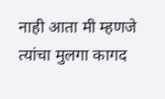नाही आता मी म्हणजे त्यांचा मुलगा कागद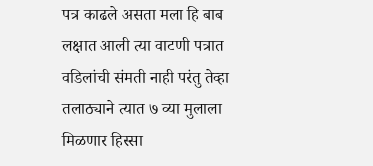पत्र काढले असता मला हि बाब लक्षात आली त्या वाटणी पत्रात वडिलांची संमती नाही परंतु तेव्हा तलाठ्याने त्यात ७ व्या मुलाला मिळणार हिस्सा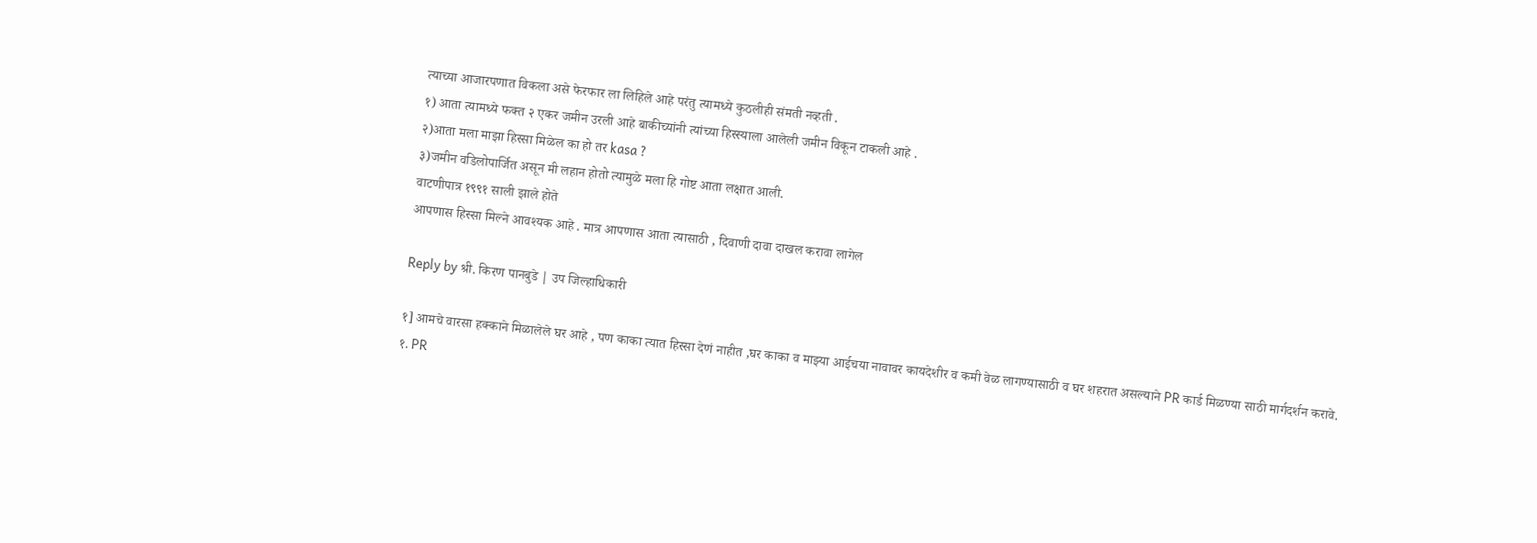त्याच्या आजारपणात विकला असे फेरफार ला लिहिले आहे परंतु त्यामध्ये कुठलीही संमती नव्हती .
१) आता त्यामध्ये फक्त २ एकर जमीन उरली आहे बाकीच्यांनी त्यांच्या हिस्स्याला आलेली जमीन विकून टाकली आहे .
२)आता मला माझा हिस्सा मिळेल का हो तर kasa ?
३)जमीन वडिलोपार्जित असून मी लहान होतो त्यामुळे मला हि गोष्ट आता लक्षात आली.
वाटणीपात्र १९९१ साली झाले होते
आपणास हिस्सा मिल्ने आवश्यक आहे . मात्र आपणास आता त्यासाठी , दिवाणी दावा दाखल करावा लागेल

Reply by श्री. किरण पानबुडे | उप जिल्हाधिकारी

१] आमचे वारसा हक्काने मिळालेले घर आहे , पण काका त्यात हिस्सा देणं नाहीत ,घर काका व माझ्या आईचया नावावर कायदेशीर व कमी वेळ लागण्यासाठी व घर शहरात असल्याने PR कार्ड मिळण्या साठी मार्गदर्शन करावे.
१. PR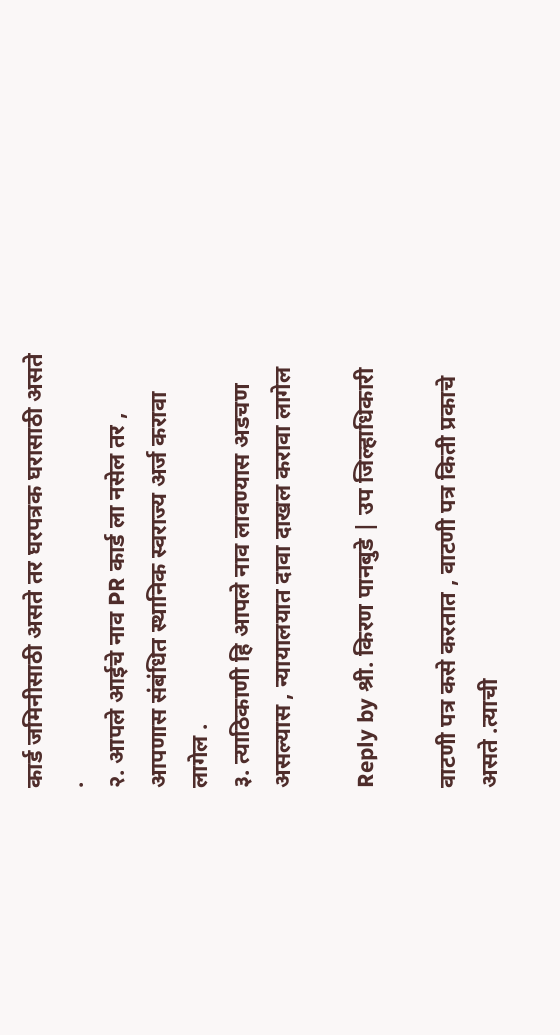कार्ड जमिनीसाठी असते तर घरपत्रक घरासाठी असते .
२. आपले आईचे नाव PR कार्ड ला नसेल तर , आपणास संबंधित स्थानिक स्वराज्य अर्ज करावा लागेल .
३. त्याठिकाणी हि आपले नाव लावण्यास अडचण असल्यास , न्यायालयात दावा दाखल करावा लागेल

Reply by श्री. किरण पानबुडे | उप जिल्हाधिकारी

वाटणी पत्र कसे करतात , वाटणी पत्र किती प्रकाचे असते .त्याची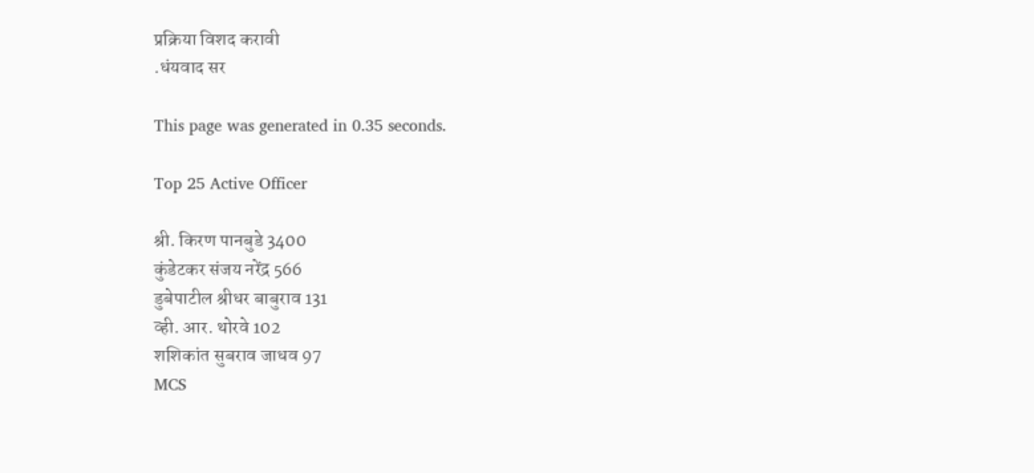प्रक्रिया विशद करावी
.धंयवाद सर

This page was generated in 0.35 seconds.

Top 25 Active Officer

श्री. किरण पानबुडे 3400
कुंडेटकर संजय नरेंद्र 566
डुबेपाटील श्रीधर बाबुराव 131
व्ही. आर. थोरवे 102
शशिकांत सुबराव जाधव 97
MCS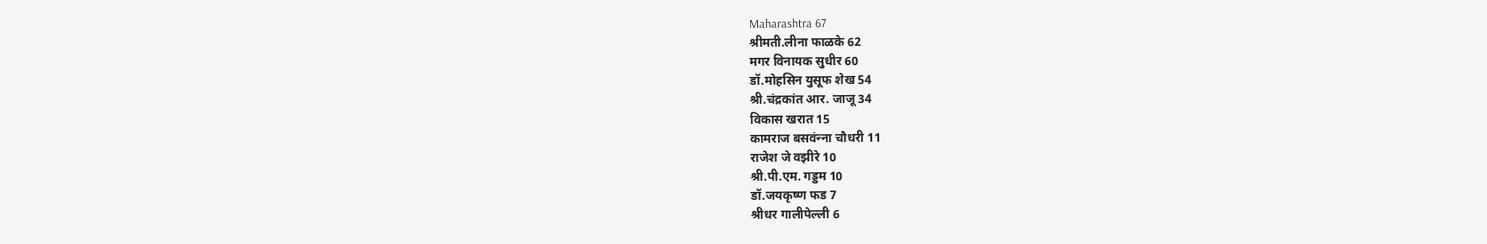Maharashtra 67
श्रीमती.लीना फाळके 62
मगर विनायक सुधीर 60
डॉ.मोहसिन युसूफ शेख 54
श्री.चंद्रकांत आर. जाजू 34
विकास खरात 15
कामराज बसवंन्‍ना चौधरी 11
राजेश जे वझीरे 10
श्री.पी.एम. गड्डम 10
डॉ.जयकृष्ण फड 7
श्रीधर गालीपेल्ली 6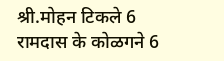श्री.मोहन टिकले 6
रामदास के कोळगने 6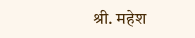श्री. महेश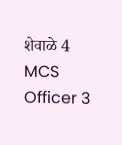शेवाळे 4
MCS Officer 3